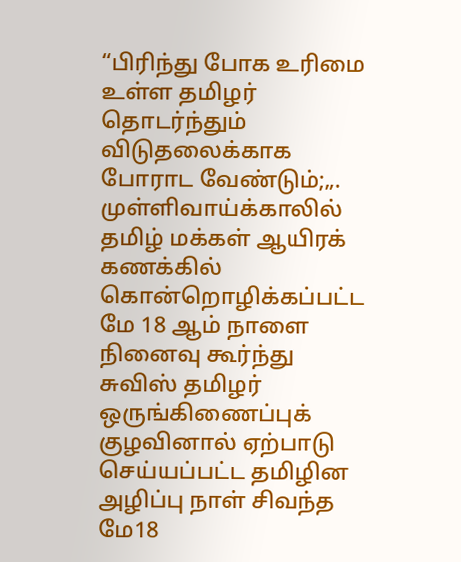“பிரிந்து போக உரிமை உள்ள தமிழர் தொடர்ந்தும் விடுதலைக்காக போராட வேண்டும்;„. முள்ளிவாய்க்காலில் தமிழ் மக்கள் ஆயிரக் கணக்கில் கொன்றொழிக்கப்பட்ட மே 18 ஆம் நாளை நினைவு கூர்ந்து சுவிஸ் தமிழர் ஒருங்கிணைப்புக் குழவினால் ஏற்பாடு செய்யப்பட்ட தமிழின அழிப்பு நாள் சிவந்த மே18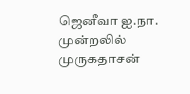ஜெனீவா ஐ.நா. முன்றலில் முருகதாசன்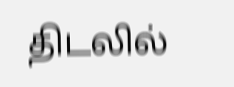திடலில்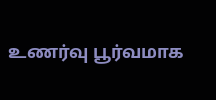உணர்வு பூர்வமாக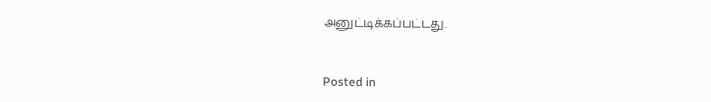அனுட்டிக்கப்பட்டது.


Posted in